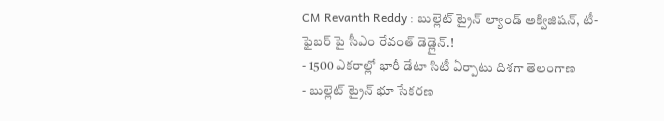CM Revanth Reddy : బుల్లెట్ ట్రైన్ ల్యాండ్ అక్విజిషన్, టీ-ఫైబర్ పై సీఎం రేవంత్ డెడ్లైన్.!
- 1500 ఎకరాల్లో భారీ డేటా సిటీ ఏర్పాటు దిశగా తెలంగాణ
- బుల్లెట్ ట్రైన్ భూ సేకరణ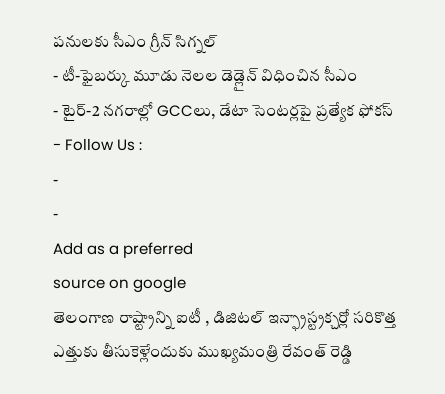పనులకు సీఎం గ్రీన్ సిగ్నల్
- టీ-ఫైబర్కు మూడు నెలల డెడ్లైన్ విధించిన సీఎం
- టైర్-2 నగరాల్లో GCCలు, డేటా సెంటర్లపై ప్రత్యేక ఫోకస్
- Follow Us :
-
-
Add as a preferred
source on google
తెలంగాణ రాష్ట్రాన్ని ఐటీ , డిజిటల్ ఇన్ఫ్రాస్ట్రక్చర్లో సరికొత్త ఎత్తుకు తీసుకెళ్లేందుకు ముఖ్యమంత్రి రేవంత్ రెడ్డి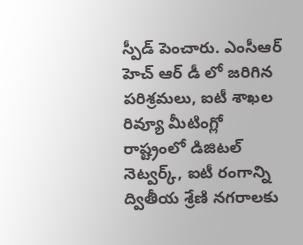స్పీడ్ పెంచారు. ఎంసీఆర్ హెచ్ ఆర్ డీ లో జరిగిన పరిశ్రమలు, ఐటీ శాఖల రివ్యూ మీటింగ్లో రాష్ట్రంలో డిజిటల్ నెట్వర్క్, ఐటీ రంగాన్ని ద్వితీయ శ్రేణి నగరాలకు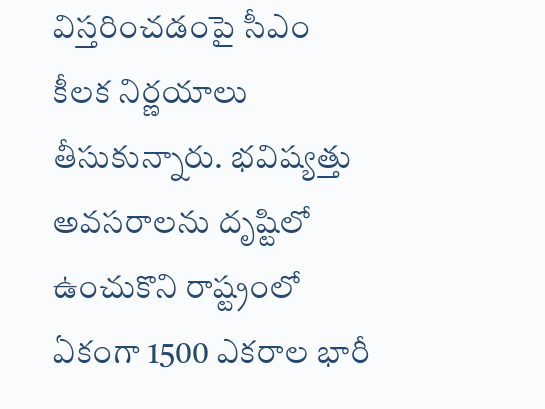విస్తరించడంపై సీఎం కీలక నిర్ణయాలు తీసుకున్నారు. భవిష్యత్తు అవసరాలను దృష్టిలో ఉంచుకొని రాష్ట్రంలో ఏకంగా 1500 ఎకరాల భారీ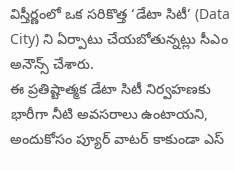విస్తీర్ణంలో ఒక సరికొత్త ‘డేటా సిటీ’ (Data City) ని ఏర్పాటు చేయబోతున్నట్లు సీఎం అనౌన్స్ చేశారు.
ఈ ప్రతిష్టాత్మక డేటా సిటీ నిర్వహణకు భారీగా నీటి అవసరాలు ఉంటాయని, అందుకోసం ప్యూర్ వాటర్ కాకుండా ఎస్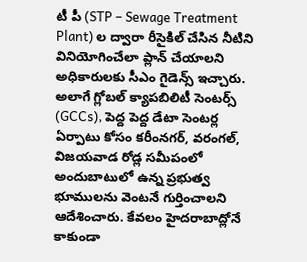టీ పీ (STP – Sewage Treatment Plant) ల ద్వారా రీసైకిల్ చేసిన నీటిని వినియోగించేలా ప్లాన్ చేయాలని అధికారులకు సీఎం గైడెన్స్ ఇచ్చారు. అలాగే గ్లోబల్ క్యాపబిలిటీ సెంటర్స్ (GCCs), పెద్ద పెద్ద డేటా సెంటర్ల ఏర్పాటు కోసం కరీంనగర్, వరంగల్, విజయవాడ రోడ్ల సమీపంలో అందుబాటులో ఉన్న ప్రభుత్వ భూములను వెంటనే గుర్తించాలని ఆదేశించారు. కేవలం హైదరాబాద్లోనే కాకుండా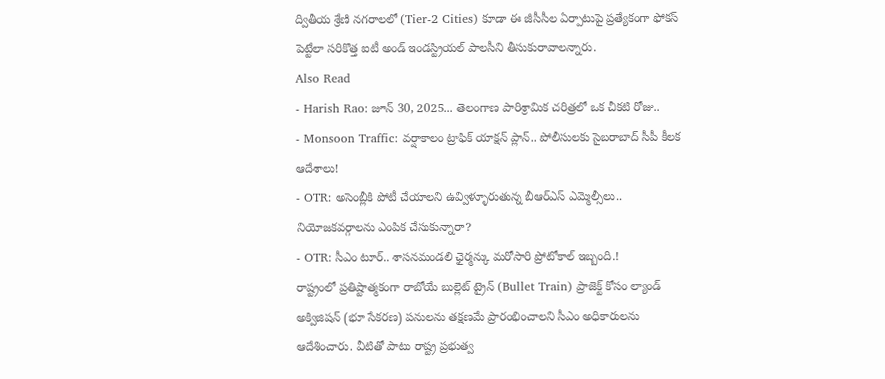ద్వితీయ శ్రేణి నగరాలలో (Tier-2 Cities) కూడా ఈ జీసీసీల ఏర్పాటుపై ప్రత్యేకంగా ఫోకస్ పెట్టేలా సరికొత్త ఐటీ అండ్ ఇండస్ట్రియల్ పాలసీని తీసుకురావాలన్నారు.
Also Read
- Harish Rao: జూన్ 30, 2025... తెలంగాణ పారిశ్రామిక చరిత్రలో ఒక చీకటి రోజు..
- Monsoon Traffic: వర్షాకాలం ట్రాఫిక్ యాక్షన్ ప్లాన్.. పోలీసులకు సైబరాబాద్ సీపీ కీలక ఆదేశాలు!
- OTR: అసెంబ్లీకి పోటీ చేయాలని ఉవ్విళ్ళూరుతున్న బీఆర్ఎస్ ఎమ్మెల్సీలు.. నియోజకవర్గాలను ఎంపిక చేసుకున్నారా?
- OTR: సీఎం టూర్.. శాసనమండలి ఛైర్మన్కు మరోసారి ప్రోటోకాల్ ఇబ్బంది.!
రాష్ట్రంలో ప్రతిష్టాత్మకంగా రాబోయే బుల్లెట్ ట్రైన్ (Bullet Train) ప్రాజెక్ట్ కోసం ల్యాండ్ అక్విజిషన్ (భూ సేకరణ) పనులను తక్షణమే ప్రారంభించాలని సీఎం అధికారులను ఆదేశించారు. వీటితో పాటు రాష్ట్ర ప్రభుత్వ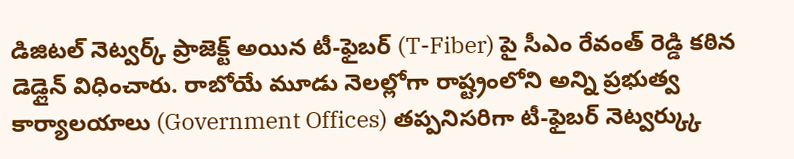డిజిటల్ నెట్వర్క్ ప్రాజెక్ట్ అయిన టీ-ఫైబర్ (T-Fiber) పై సీఎం రేవంత్ రెడ్డి కఠిన డెడ్లైన్ విధించారు. రాబోయే మూడు నెలల్లోగా రాష్ట్రంలోని అన్ని ప్రభుత్వ కార్యాలయాలు (Government Offices) తప్పనిసరిగా టీ-ఫైబర్ నెట్వర్క్కు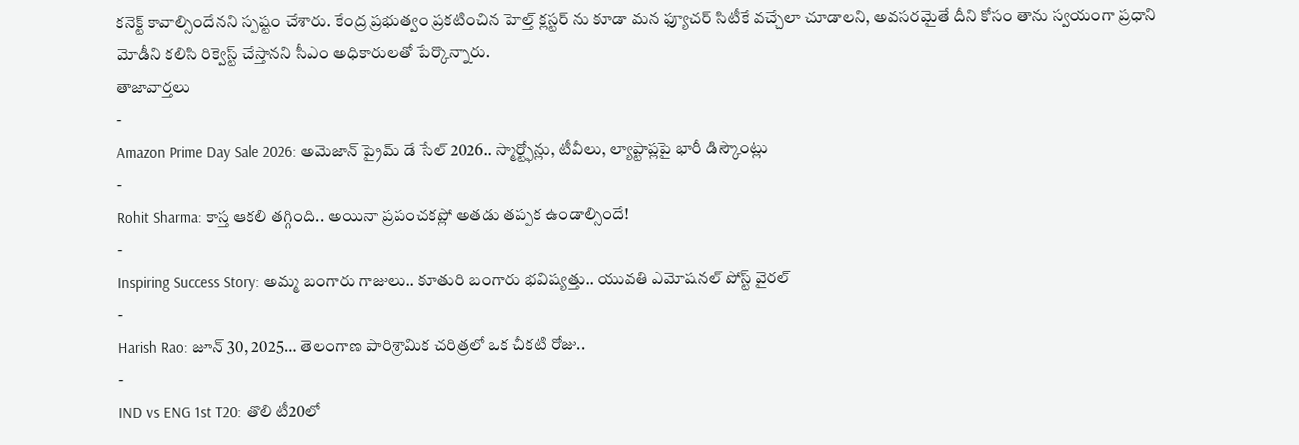కనెక్ట్ కావాల్సిందేనని స్పష్టం చేశారు. కేంద్ర ప్రభుత్వం ప్రకటించిన హెల్త్ క్లస్టర్ ను కూడా మన ఫ్యూచర్ సిటీకే వచ్చేలా చూడాలని, అవసరమైతే దీని కోసం తాను స్వయంగా ప్రధాని మోడీని కలిసి రిక్వెస్ట్ చేస్తానని సీఎం అధికారులతో పేర్కొన్నారు.
తాజావార్తలు
-
Amazon Prime Day Sale 2026: అమెజాన్ ప్రైమ్ డే సేల్ 2026.. స్మార్ట్ఫోన్లు, టీవీలు, ల్యాప్టాప్లపై భారీ డిస్కౌంట్లు
-
Rohit Sharma: కాస్త ఆకలి తగ్గింది.. అయినా ప్రపంచకప్లో అతడు తప్పక ఉండాల్సిందే!
-
Inspiring Success Story: అమ్మ బంగారు గాజులు.. కూతురి బంగారు భవిష్యత్తు.. యువతి ఎమోషనల్ పోస్ట్ వైరల్
-
Harish Rao: జూన్ 30, 2025… తెలంగాణ పారిశ్రామిక చరిత్రలో ఒక చీకటి రోజు..
-
IND vs ENG 1st T20: తొలి టీ20లో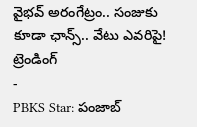వైభవ్ అరంగేట్రం.. సంజుకు కూడా ఛాన్స్.. వేటు ఎవరిపై!
ట్రెండింగ్
-
PBKS Star: పంజాబ్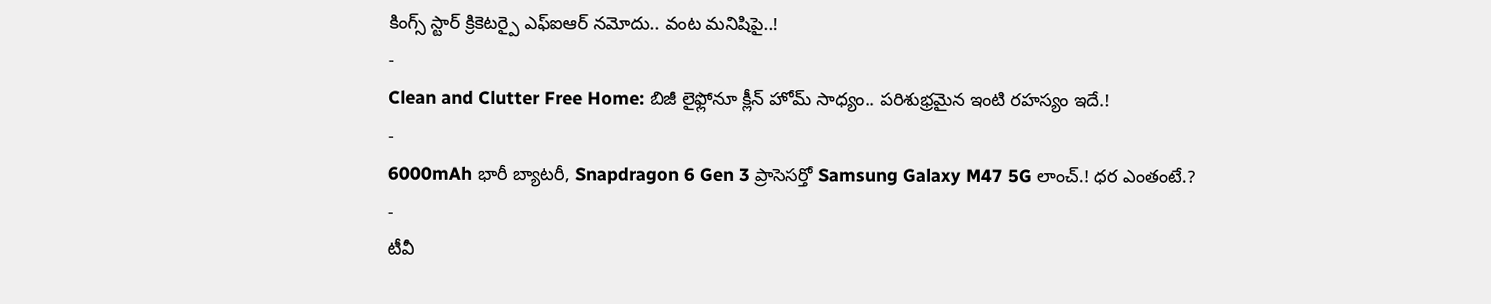కింగ్స్ స్టార్ క్రికెటర్పై ఎఫ్ఐఆర్ నమోదు.. వంట మనిషిపై..!
-
Clean and Clutter Free Home: బిజీ లైఫ్లోనూ క్లీన్ హోమ్ సాధ్యం.. పరిశుభ్రమైన ఇంటి రహస్యం ఇదే.!
-
6000mAh భారీ బ్యాటరీ, Snapdragon 6 Gen 3 ప్రాసెసర్తో Samsung Galaxy M47 5G లాంచ్.! ధర ఎంతంటే.?
-
టీవీ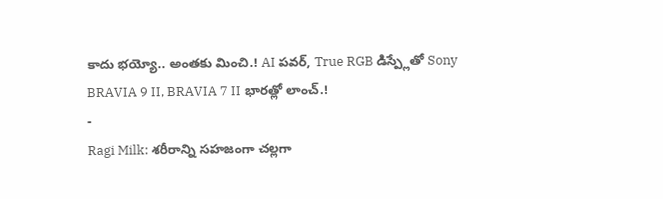కాదు భయ్యో.. అంతకు మించి.! AI పవర్, True RGB డిస్ప్లేతో Sony BRAVIA 9 II, BRAVIA 7 II భారత్లో లాంచ్.!
-
Ragi Milk: శరీరాన్ని సహజంగా చల్లగా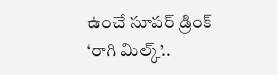ఉంచే సూపర్ డ్రింక్ ‘రాగి మిల్క్’..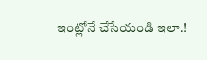ఇంట్లోనే చేసేయండి ఇలా.!